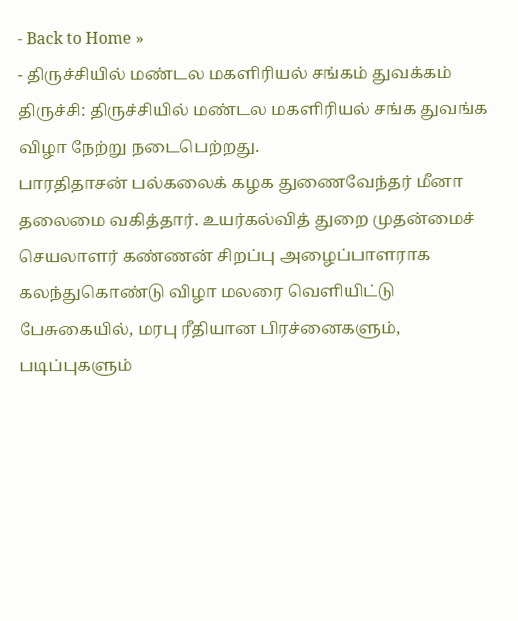- Back to Home »
- திருச்சியில் மண்டல மகளிரியல் சங்கம் துவக்கம்
திருச்சி: திருச்சியில் மண்டல மகளிரியல் சங்க துவங்க விழா நேற்று நடைபெற்றது.
பாரதிதாசன் பல்கலைக் கழக துணைவேந்தர் மீனா தலைமை வகித்தார். உயர்கல்வித் துறை முதன்மைச் செயலாளர் கண்ணன் சிறப்பு அழைப்பாளராக கலந்துகொண்டு விழா மலரை வெளியிட்டு பேசுகையில், மரபு ரீதியான பிரச்னைகளும், படிப்புகளும்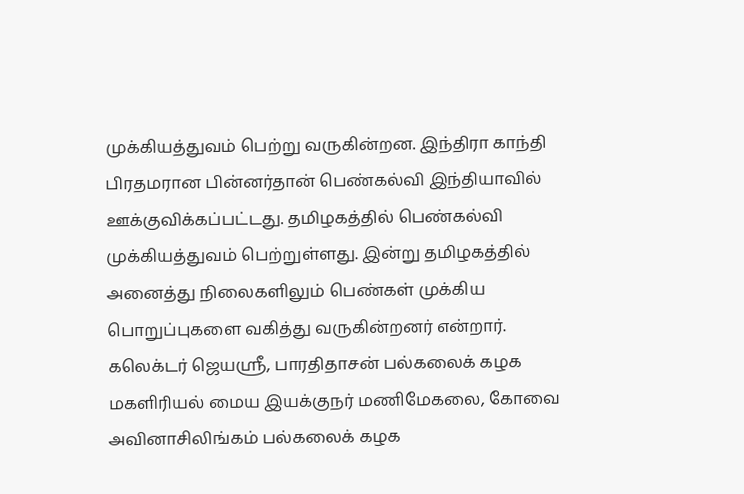முக்கியத்துவம் பெற்று வருகின்றன. இந்திரா காந்தி பிரதமரான பின்னர்தான் பெண்கல்வி இந்தியாவில் ஊக்குவிக்கப்பட்டது. தமிழகத்தில் பெண்கல்வி முக்கியத்துவம் பெற்றுள்ளது. இன்று தமிழகத்தில் அனைத்து நிலைகளிலும் பெண்கள் முக்கிய பொறுப்புகளை வகித்து வருகின்றனர் என்றார்.
கலெக்டர் ஜெயஸ்ரீ, பாரதிதாசன் பல்கலைக் கழக மகளிரியல் மைய இயக்குநர் மணிமேகலை, கோவை அவினாசிலிங்கம் பல்கலைக் கழக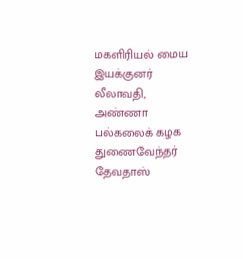மகளிரியல் மைய இயக்குனர் லீலாவதி, அண்ணா பல்கலைக் கழக துணைவேந்தர் தேவதாஸ்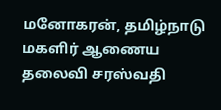மனோகரன், தமிழ்நாடு மகளிர் ஆணைய தலைவி சரஸ்வதி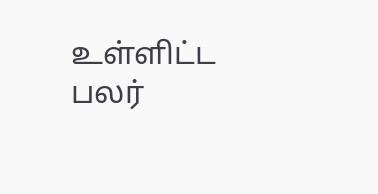உள்ளிட்ட பலர்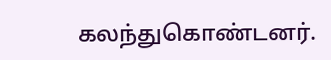கலந்துகொண்டனர்.